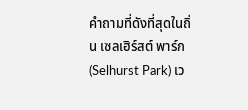คำถามที่ดังที่สุดในถิ่น เซลเฮิร์สต์ พาร์ก (Selhurst Park) เว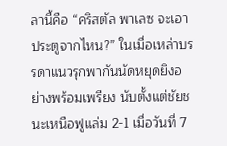ลานี้คือ “คริสตัล พาเลซ จะเอาประตูจากไหน?” ในเมื่อเหล่าบรรดาแนวรุกพากันนัดหยุดยิงอย่างพร้อมเพรียง นับตั้งแต่ชัยชนะเหนือฟูแล่ม 2-1 เมื่อวันที่ 7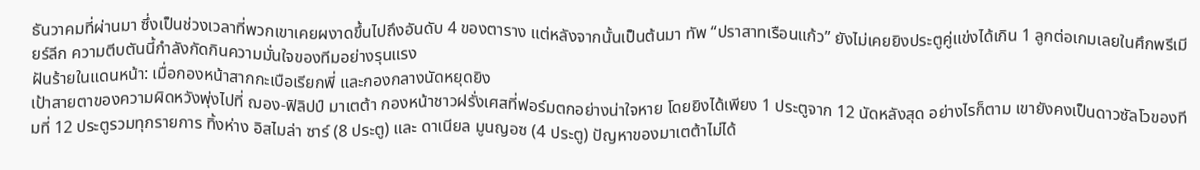ธันวาคมที่ผ่านมา ซึ่งเป็นช่วงเวลาที่พวกเขาเคยผงาดขึ้นไปถึงอันดับ 4 ของตาราง แต่หลังจากนั้นเป็นต้นมา ทัพ “ปราสาทเรือนแก้ว” ยังไม่เคยยิงประตูคู่แข่งได้เกิน 1 ลูกต่อเกมเลยในศึกพรีเมียร์ลีก ความตีบตันนี้กำลังกัดกินความมั่นใจของทีมอย่างรุนแรง
ฝันร้ายในแดนหน้า: เมื่อกองหน้าสากกะเบือเรียกพี่ และกองกลางนัดหยุดยิง
เป้าสายตาของความผิดหวังพุ่งไปที่ ฌอง-ฟิลิปป์ มาเตต้า กองหน้าชาวฝรั่งเศสที่ฟอร์มตกอย่างน่าใจหาย โดยยิงได้เพียง 1 ประตูจาก 12 นัดหลังสุด อย่างไรก็ตาม เขายังคงเป็นดาวซัลโวของทีมที่ 12 ประตูรวมทุกรายการ ทิ้งห่าง อิสไมล่า ซาร์ (8 ประตู) และ ดาเนียล มูนญอซ (4 ประตู) ปัญหาของมาเตต้าไม่ได้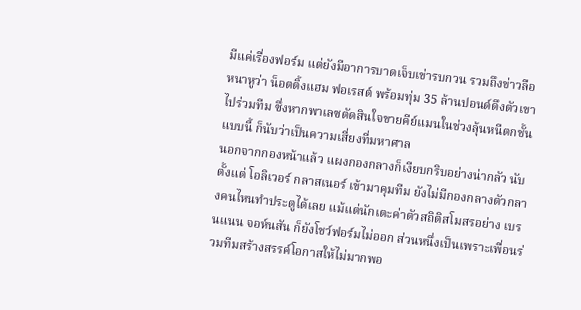มีแค่เรื่องฟอร์ม แต่ยังมีอาการบาดเจ็บเข่ารบกวน รวมถึงข่าวลือหนาหูว่า น็อตติ้งแฮม ฟอเรสต์ พร้อมทุ่ม 35 ล้านปอนด์ดึงตัวเขาไปร่วมทีม ซึ่งหากพาเลซตัดสินใจขายคีย์แมนในช่วงลุ้นหนีตกชั้นแบบนี้ ก็นับว่าเป็นความเสี่ยงที่มหาศาล
นอกจากกองหน้าแล้ว แผงกองกลางก็เงียบกริบอย่างน่ากลัว นับตั้งแต่ โอลิเวอร์ กลาสเนอร์ เข้ามาคุมทีม ยังไม่มีกองกลางตัวกลางคนไหนทำประตูได้เลย แม้แต่นักเตะค่าตัวสถิติสโมสรอย่าง เบรนแนน จอห์นสัน ก็ยังโชว์ฟอร์มไม่ออก ส่วนหนึ่งเป็นเพราะเพื่อนร่วมทีมสร้างสรรค์โอกาสให้ไม่มากพอ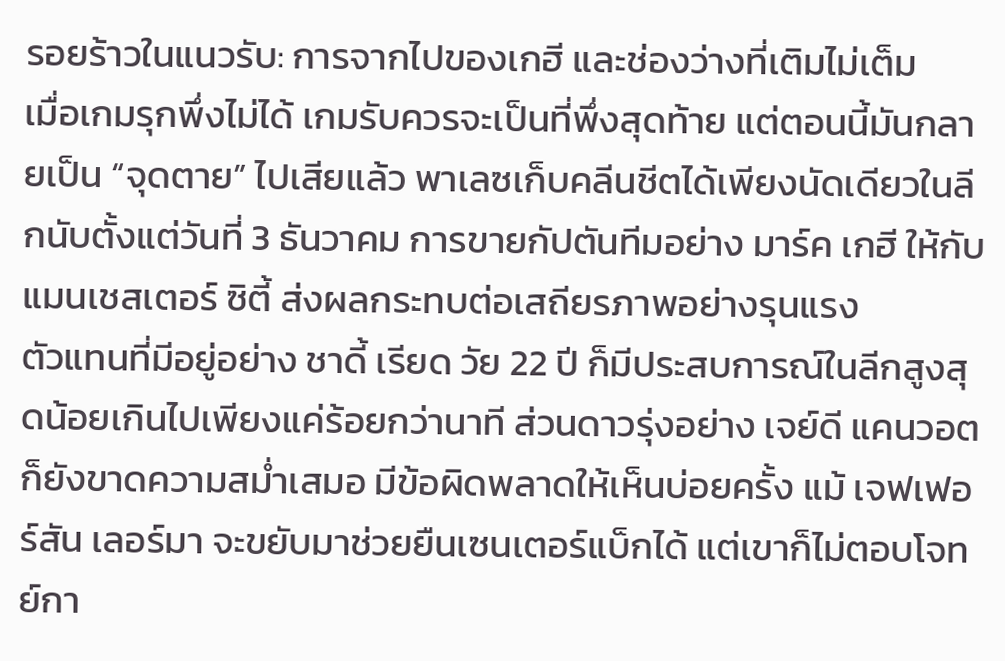รอยร้าวในแนวรับ: การจากไปของเกฮี และช่องว่างที่เติมไม่เต็ม
เมื่อเกมรุกพึ่งไม่ได้ เกมรับควรจะเป็นที่พึ่งสุดท้าย แต่ตอนนี้มันกลายเป็น “จุดตาย” ไปเสียแล้ว พาเลซเก็บคลีนชีตได้เพียงนัดเดียวในลีกนับตั้งแต่วันที่ 3 ธันวาคม การขายกัปตันทีมอย่าง มาร์ค เกฮี ให้กับแมนเชสเตอร์ ซิตี้ ส่งผลกระทบต่อเสถียรภาพอย่างรุนแรง
ตัวแทนที่มีอยู่อย่าง ชาดี้ เรียด วัย 22 ปี ก็มีประสบการณ์ในลีกสูงสุดน้อยเกินไปเพียงแค่ร้อยกว่านาที ส่วนดาวรุ่งอย่าง เจย์ดี แคนวอต ก็ยังขาดความสม่ำเสมอ มีข้อผิดพลาดให้เห็นบ่อยครั้ง แม้ เจฟเฟอร์สัน เลอร์มา จะขยับมาช่วยยืนเซนเตอร์แบ็กได้ แต่เขาก็ไม่ตอบโจทย์กา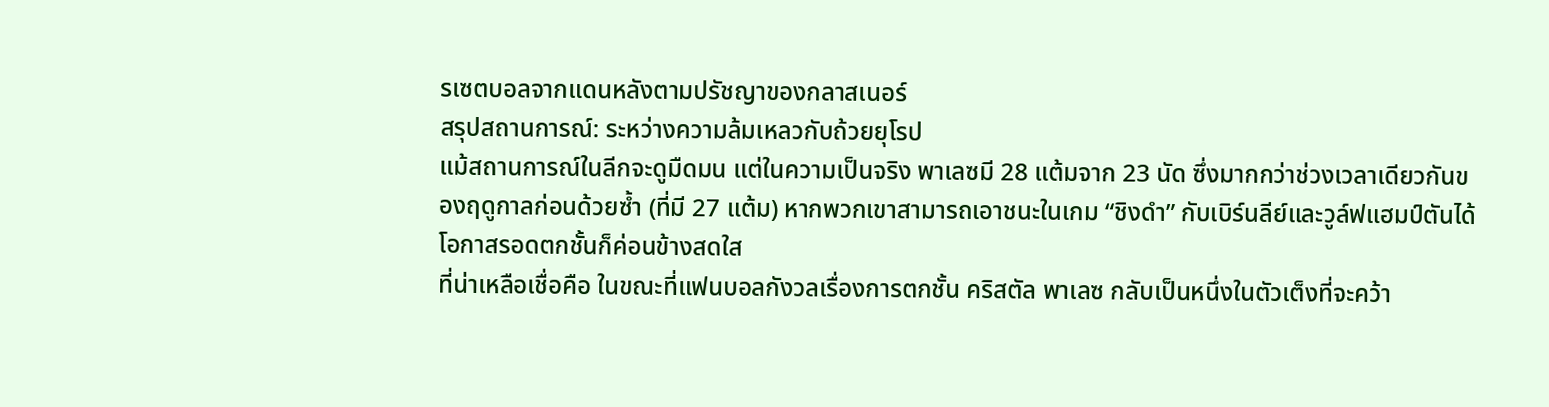รเซตบอลจากแดนหลังตามปรัชญาของกลาสเนอร์
สรุปสถานการณ์: ระหว่างความล้มเหลวกับถ้วยยุโรป
แม้สถานการณ์ในลีกจะดูมืดมน แต่ในความเป็นจริง พาเลซมี 28 แต้มจาก 23 นัด ซึ่งมากกว่าช่วงเวลาเดียวกันของฤดูกาลก่อนด้วยซ้ำ (ที่มี 27 แต้ม) หากพวกเขาสามารถเอาชนะในเกม “ชิงดำ” กับเบิร์นลีย์และวูล์ฟแฮมป์ตันได้ โอกาสรอดตกชั้นก็ค่อนข้างสดใส
ที่น่าเหลือเชื่อคือ ในขณะที่แฟนบอลกังวลเรื่องการตกชั้น คริสตัล พาเลซ กลับเป็นหนึ่งในตัวเต็งที่จะคว้า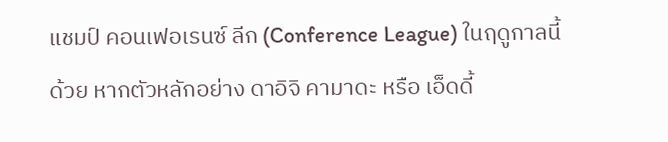แชมป์ คอนเฟอเรนซ์ ลีก (Conference League) ในฤดูกาลนี้ด้วย หากตัวหลักอย่าง ดาอิจิ คามาดะ หรือ เอ็ดดี้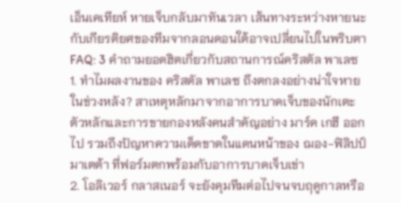เอ็นเคเทียห์ หายเจ็บกลับมาทันเวลา เส้นทางระหว่างหายนะกับเกียรติยศของทีมจากลอนดอนใต้อาจเปลี่ยนไปในพริบตา
FAQ: 3 คำถามยอดฮิตเกี่ยวกับสถานการณ์คริสตัล พาเลซ
1. ทำไมผลงานของ คริสตัล พาเลซ ถึงตกลงอย่างน่าใจหายในช่วงหลัง? สาเหตุหลักมาจากอาการบาดเจ็บของนักเตะตัวหลักและการขายกองหลังคนสำคัญอย่าง มาร์ค เกฮี ออกไป รวมถึงปัญหาความเด็ดขาดในแดนหน้าของ ฌอง-ฟิลิปป์ มาเตต้า ที่ฟอร์มตกพร้อมกับอาการบาดเจ็บเข่า
2. โอลิเวอร์ กลาสเนอร์ จะยังคุมทีมต่อไปจนจบฤดูกาลหรือ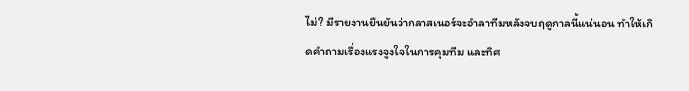ไม่? มีรายงานยืนยันว่ากลาสเนอร์จะอำลาทีมหลังจบฤดูกาลนี้แน่นอน ทำให้เกิดคำถามเรื่องแรงจูงใจในการคุมทีม และทิศ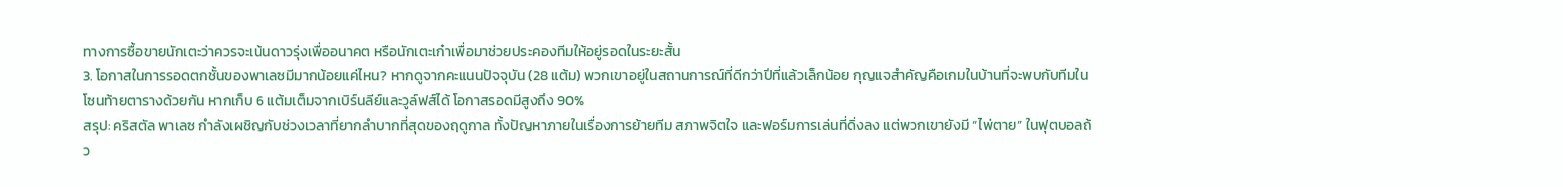ทางการซื้อขายนักเตะว่าควรจะเน้นดาวรุ่งเพื่ออนาคต หรือนักเตะเก๋าเพื่อมาช่วยประคองทีมให้อยู่รอดในระยะสั้น
3. โอกาสในการรอดตกชั้นของพาเลซมีมากน้อยแค่ไหน? หากดูจากคะแนนปัจจุบัน (28 แต้ม) พวกเขาอยู่ในสถานการณ์ที่ดีกว่าปีที่แล้วเล็กน้อย กุญแจสำคัญคือเกมในบ้านที่จะพบกับทีมในโซนท้ายตารางด้วยกัน หากเก็บ 6 แต้มเต็มจากเบิร์นลีย์และวูล์ฟส์ได้ โอกาสรอดมีสูงถึง 90%
สรุป: คริสตัล พาเลซ กำลังเผชิญกับช่วงเวลาที่ยากลำบากที่สุดของฤดูกาล ทั้งปัญหาภายในเรื่องการย้ายทีม สภาพจิตใจ และฟอร์มการเล่นที่ดิ่งลง แต่พวกเขายังมี “ไพ่ตาย” ในฟุตบอลถ้ว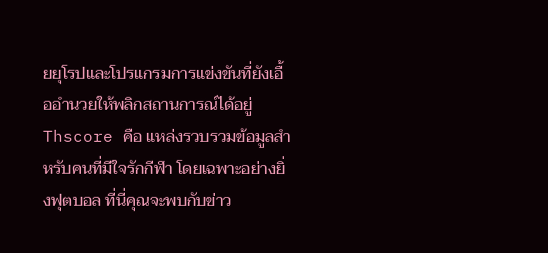ยยุโรปและโปรแกรมการแข่งขันที่ยังเอื้ออำนวยให้พลิกสถานการณ์ได้อยู่
Thscore คือ แหล่งรวบรวมข้อมูลสำหรับคนที่มีใจรักกีฬา โดยเฉพาะอย่างยิ่งฟุตบอล ที่นี่คุณจะพบกับข่าว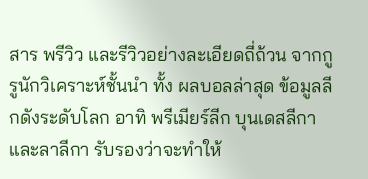สาร พรีวิว และรีวิวอย่างละเอียดถี่ถ้วน จากกูรูนักวิเคราะห์ชั้นนำ ทั้ง ผลบอลล่าสุด ข้อมูลลีกดังระดับโลก อาทิ พรีเมียร์ลีก บุนเดสลีกา และลาลีกา รับรองว่าจะทำให้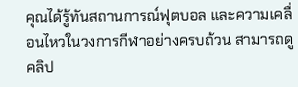คุณได้รู้ทันสถานการณ์ฟุตบอล และความเคลื่อนไหวในวงการกีฬาอย่างครบถ้วน สามารถดูคลิป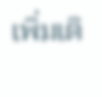เพิ่มเติ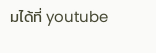มได้ที่ youtube